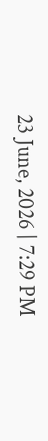23 June, 2026 | 7:29 PM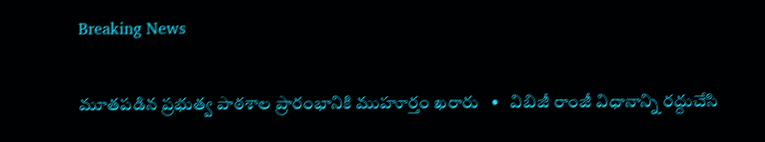Breaking News

మూతపడిన ప్రభుత్వ పాఠశాల ప్రారంభానికి ముహూర్తం ఖరారు   •   విబిజీ రాంజీ విధానాన్ని రద్దుచేసి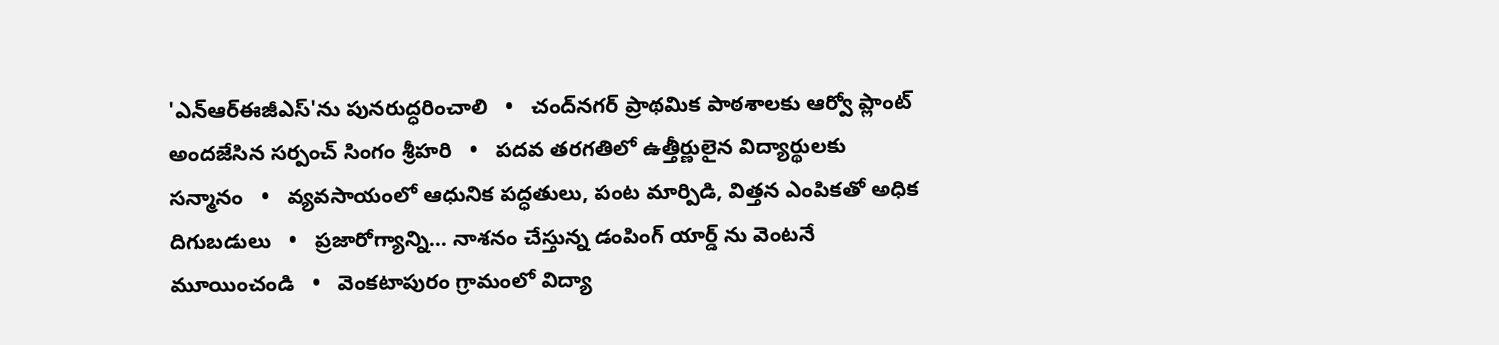'ఎన్ఆర్ఈజీఎస్'ను పునరుద్ధరించాలి   •   చంద్‌నగర్ ప్రాథమిక పాఠశాలకు ఆర్వో ప్లాంట్ అందజేసిన సర్పంచ్ సింగం శ్రీహరి   •   పదవ తరగతిలో ఉత్తీర్ణులైన విద్యార్థులకు సన్మానం   •   వ్యవసాయంలో ఆధునిక పద్ధతులు, పంట మార్పిడి, విత్తన ఎంపికతో అధిక దిగుబడులు   •   ప్రజారోగ్యాన్ని... నాశనం చేస్తున్న డంపింగ్ యార్డ్ ను వెంటనే మూయించండి   •   వెంకటాపురం గ్రామంలో విద్యా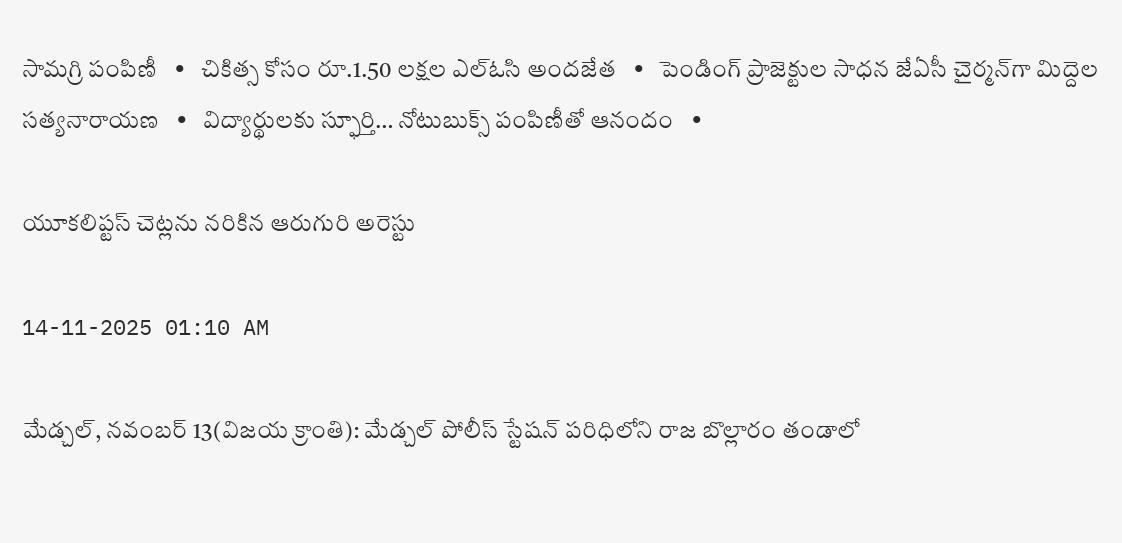సామగ్రి పంపిణీ   •   చికిత్స కోసం రూ.1.50 లక్షల ఎల్ఓసి అందజేత   •   పెండింగ్ ప్రాజెక్టుల సాధన జేఏసీ చైర్మన్‌గా మిద్దెల సత్యనారాయణ   •   విద్యార్థులకు స్ఫూర్తి… నోటుబుక్స్ పంపిణీతో ఆనందం   •

యూకలిప్టస్ చెట్లను నరికిన ఆరుగురి అరెస్టు

14-11-2025 01:10 AM

మేడ్చల్, నవంబర్ 13(విజయ క్రాంతి): మేడ్చల్ పోలీస్ స్టేషన్ పరిధిలోని రాజ బొల్లారం తండాలో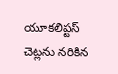యూకలిప్టస్ చెట్లను నరికిన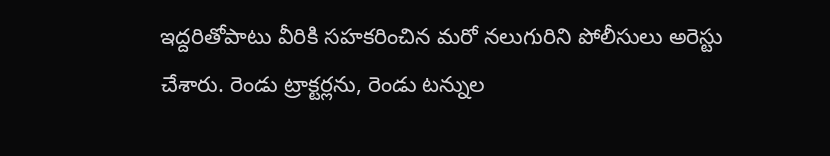ఇద్దరితోపాటు వీరికి సహకరించిన మరో నలుగురిని పోలీసులు అరెస్టు చేశారు. రెండు ట్రాక్టర్లను, రెండు టన్నుల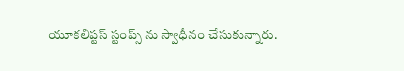యూకలిప్టస్ స్టంప్స్ ను స్వాధీనం చేసుకున్నారు.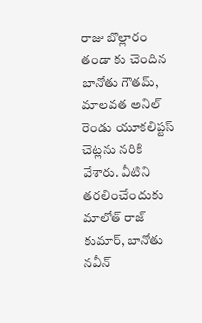రాజు బొల్లారం తండా కు చెందిన బానోతు గౌతమ్, మాలవత అనిల్ రెండు యూకలిప్టస్ చెట్లను నరికి వేశారు. వీటిని తరలించేందుకు మాలోత్ రాజ్ కుమార్, బానోతు నవీన్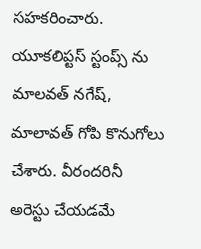సహకరించారు. యూకలిప్టస్ స్టంప్స్ ను మాలవత్ నగేష్, మాలావత్ గోపి కొనుగోలు చేశారు. వీరందరినీ అరెస్టు చేయడమే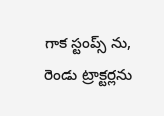గాక స్టంప్స్ ను, రెండు ట్రాక్టర్లను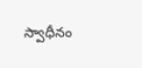స్వాధీనం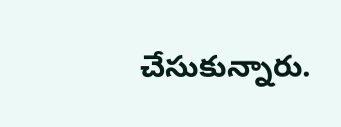చేసుకున్నారు.